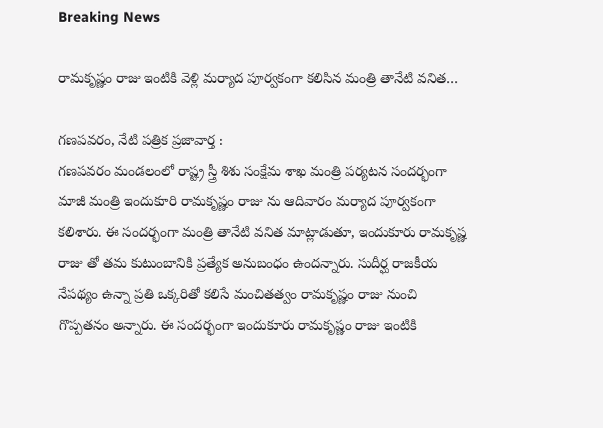Breaking News

రామకృష్ణం రాజు ఇంటికి వెళ్లి మర్యాద పూర్వకంగా కలిసిన మంత్రి తానేటి వనిత…

గణపవరం, నేటి పత్రిక ప్రజావార్త :
గణపవరం మండలంలో రాష్ట్ర స్త్రీ శిశు సంక్షేమ శాఖ మంత్రి పర్యటన సందర్భంగా మాజీ మంత్రి ఇందుకూరి రామకృష్ణం రాజు ను ఆదివారం మర్యాద పూర్వకంగా కలిశారు. ఈ సందర్భంగా మంత్రి తానేటి వనిత మాట్లాడుతూ, ఇందుకూరు రామకృష్ణ రాజు తో తమ కుటుంబానికి ప్రత్యేక అనుబంధం ఉందన్నారు. సుదీర్ఘ రాజకీయ నేపథ్యం ఉన్నా ప్రతి ఒక్కరితో కలిసే మంచితత్వం రామకృష్ణం రాజు నుంచి గొప్పతనం అన్నారు. ఈ సందర్భంగా ఇందుకూరు రామకృష్ణం రాజు ఇంటికి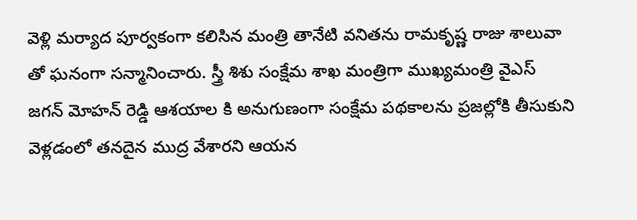వెళ్లి మర్యాద పూర్వకంగా కలిసిన మంత్రి తానేటి వనితను రామకృష్ణ రాజు శాలువా తో ఘనంగా సన్మానించారు. స్త్రీ శిశు సంక్షేమ శాఖ మంత్రిగా ముఖ్యమంత్రి వైఎస్ జగన్ మోహన్ రెడ్డి ఆశయాల కి అనుగుణంగా సంక్షేమ పథకాలను ప్రజల్లోకి తీసుకుని వెళ్లడంలో తనదైన ముద్ర వేశారని ఆయన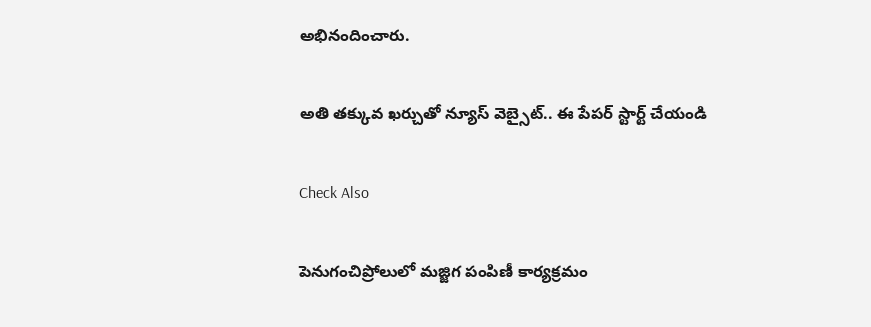అభినందించారు.

అతి తక్కువ ఖర్చుతో న్యూస్ వెబ్సైట్.. ఈ పేపర్ స్టార్ట్ చేయండి

Check Also

పెనుగంచిప్రోలులో మజ్జిగ పంపిణీ కార్యక్రమం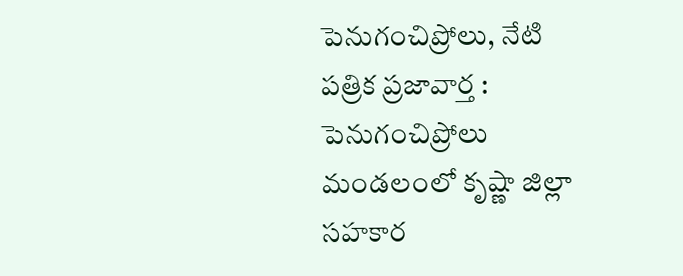పెనుగంచిప్రోలు, నేటి పత్రిక ప్రజావార్త : పెనుగంచిప్రోలు మండలంలో కృష్ణా జిల్లా సహకార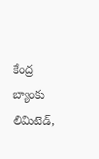కేంద్ర బ్యాంకు లిమిటెడ్,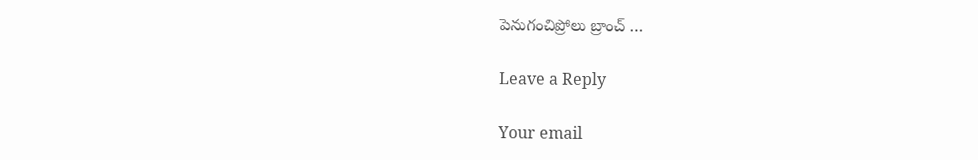పెనుగంచిప్రోలు బ్రాంచ్ …

Leave a Reply

Your email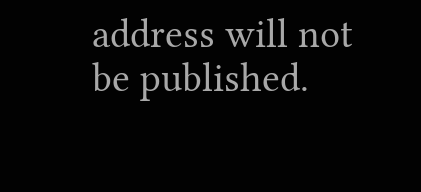address will not be published.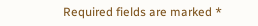Required fields are marked *